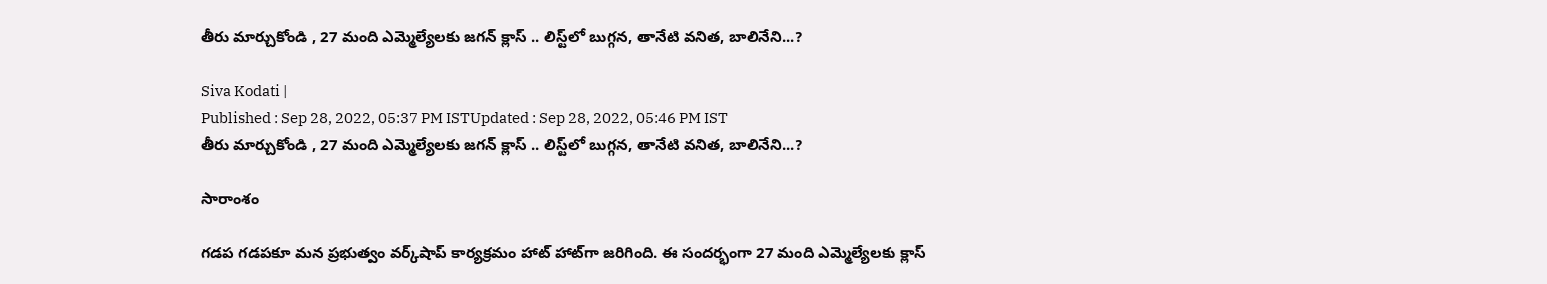తీరు మార్చుకోండి , 27 మంది ఎమ్మెల్యేలకు జగన్ క్లాస్ .. లిస్ట్‌లో బుగ్గన, తానేటి వనిత, బాలినేని...?

Siva Kodati |
Published : Sep 28, 2022, 05:37 PM ISTUpdated : Sep 28, 2022, 05:46 PM IST
తీరు మార్చుకోండి , 27 మంది ఎమ్మెల్యేలకు జగన్ క్లాస్ .. లిస్ట్‌లో బుగ్గన, తానేటి వనిత, బాలినేని...?

సారాంశం

గడప గడపకూ మన ప్రభుత్వం వర్క్‌షాప్ కార్యక్రమం హాట్ హాట్‌గా జరిగింది. ఈ సందర్భంగా 27 మంది ఎమ్మెల్యేలకు క్లాస్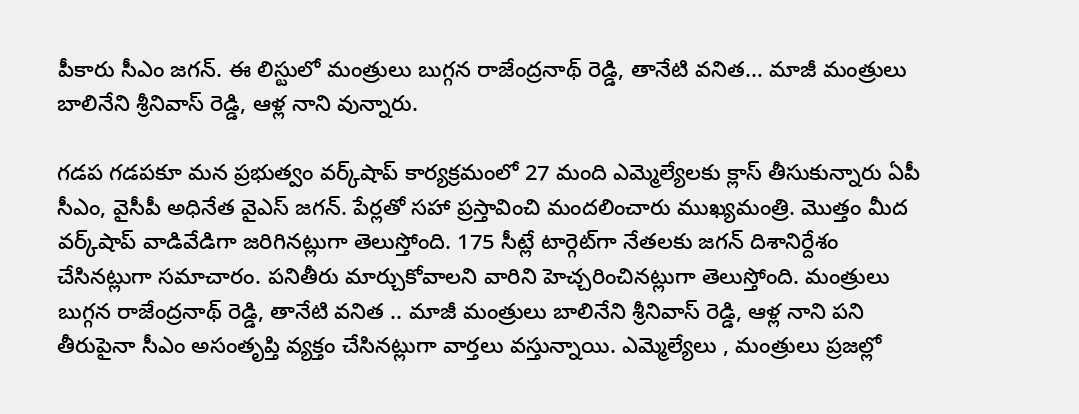పీకారు సీఎం జగన్. ఈ లిస్టులో మంత్రులు బుగ్గన రాజేంద్రనాథ్ రెడ్డి, తానేటి వనిత... మాజీ మంత్రులు బాలినేని శ్రీనివాస్ రెడ్డి, ఆళ్ల నాని వున్నారు.

గడప గడపకూ మన ప్రభుత్వం వర్క్‌షాప్ కార్యక్రమంలో 27 మంది ఎమ్మెల్యేలకు క్లాస్ తీసుకున్నారు ఏపీ సీఎం, వైసీపీ అధినేత వైఎస్ జగన్. పేర్లతో సహా ప్రస్తావించి మందలించారు ముఖ్యమంత్రి. మొత్తం మీద వర్క్‌షాప్ వాడివేడిగా జరిగినట్లుగా తెలుస్తోంది. 175 సీట్లే టార్గెట్‌గా నేతలకు జగన్ దిశానిర్దేశం చేసినట్లుగా సమాచారం. పనితీరు మార్చుకోవాలని వారిని హెచ్చరించినట్లుగా తెలుస్తోంది. మంత్రులు బుగ్గన రాజేంద్రనాథ్ రెడ్డి, తానేటి వనిత .. మాజీ మంత్రులు బాలినేని శ్రీనివాస్ రెడ్డి, ఆళ్ల నాని పని తీరుపైనా సీఎం అసంతృప్తి వ్యక్తం చేసినట్లుగా వార్తలు వస్తున్నాయి. ఎమ్మెల్యేలు , మంత్రులు ప్రజల్లో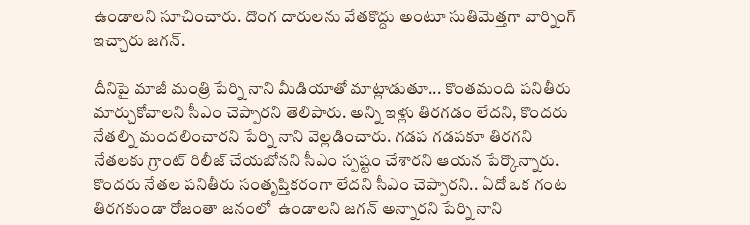ఉండాలని సూచించారు. దొంగ దారులను వేతకొద్దు అంటూ సుతిమెత్తగా వార్నింగ్ ఇచ్చారు జగన్.

దీనిపై మాజీ మంత్రి పేర్ని నాని మీడియాతో మాట్లాడుతూ... కొంతమంది పనితీరు మార్చుకోవాలని సీఎం చెప్పారని తెలిపారు. అన్ని ఇళ్లు తిరగడం లేదని, కొందరు నేతల్ని మందలించారని పేర్ని నాని వెల్లడించారు. గడప గడపకూ తిరగని నేతలకు గ్రాంట్ రిలీజ్ చేయబోనని సీఎం స్పష్టం చేశారని ఆయన పేర్కొన్నారు. కొందరు నేతల పనితీరు సంతృప్తికరంగా లేదని సీఎం చెప్పారని.. ఏదో ఒక గంట తిరగకుండా రోజంతా జనంలో  ఉండాలని జగన్ అన్నారని పేర్ని నాని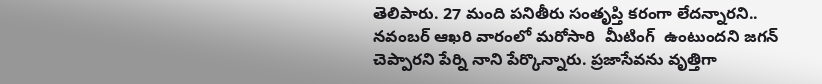తెలిపారు. 27 మంది పనితీరు సంతృప్తి కరంగా లేదన్నారని.. నవంబర్ ఆఖరి వారంలో మరోసారి  మీటింగ్  ఉంటుందని జగన్ చెప్పారని పేర్ని నాని పేర్కొన్నారు. ప్రజాసేవను వృత్తిగా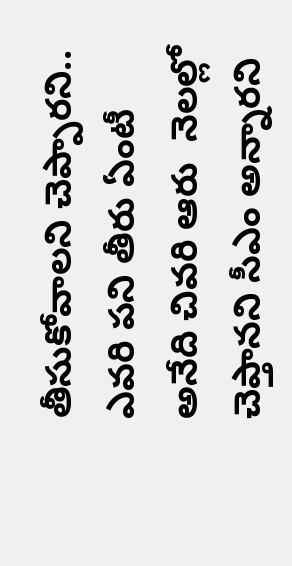తీసుకోవాలని చెప్పారని.. ఎవరి పని తీరు ఏంటీ అనేది చివరి ఆరు  నెలల్లో చెప్తానని సీఎం అన్నారని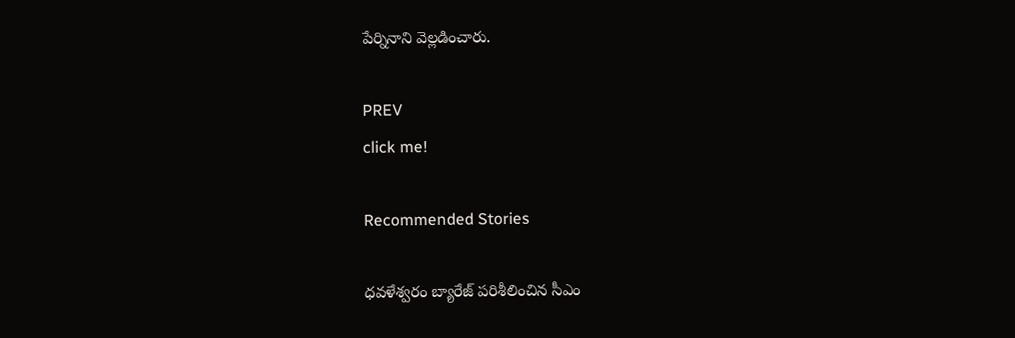పేర్నినాని వెల్లడించారు.

PREV
click me!

Recommended Stories

ధవళేశ్వరం బ్యారేజ్ పరిశీలించిన సీఎం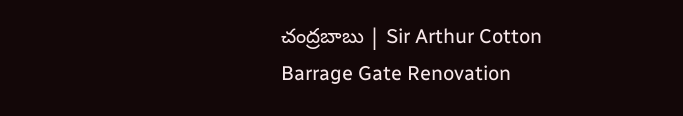చంద్రబాబు | Sir Arthur Cotton Barrage Gate Renovation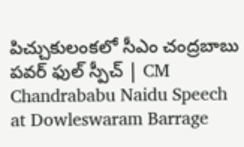పిచ్చుకులంకలో సీఎం చంద్రబాబు పవర్ ఫుల్ స్పీచ్ | CM Chandrababu Naidu Speech at Dowleswaram Barrage